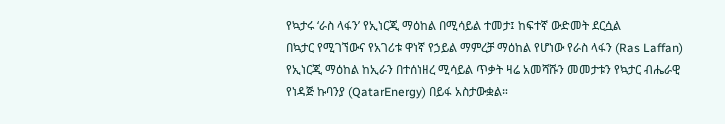የኳታሩ ‘ራስ ላፋን’ የኢነርጂ ማዕከል በሚሳይል ተመታ፤ ከፍተኛ ውድመት ደርሷል
በኳታር የሚገኘውና የአገሪቱ ዋነኛ የኃይል ማምረቻ ማዕከል የሆነው የራስ ላፋን (Ras Laffan) የኢነርጂ ማዕከል ከኢራን በተሰነዘረ ሚሳይል ጥቃት ዛሬ አመሻሹን መመታቱን የኳታር ብሔራዊ የነዳጅ ኩባንያ (QatarEnergy) በይፋ አስታውቋል።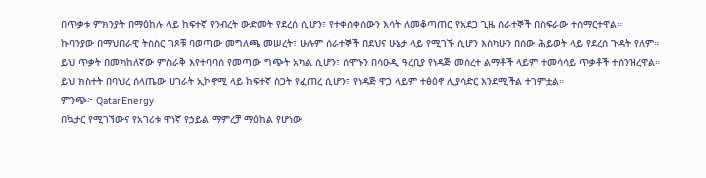በጥቃቱ ምክንያት በማዕከሉ ላይ ከፍተኛ የንብረት ውድመት የደረሰ ሲሆን፣ የተቀሰቀሰውን እሳት ለመቆጣጠር የአደጋ ጊዜ ሰራተኞች በስፍራው ተሰማርተዋል።
ኩባንያው በማህበራዊ ትስስር ገጾቹ ባወጣው መግለጫ መሠረት፣ ሁሉም ሰራተኞች በደህና ሁኔታ ላይ የሚገኙ ሲሆን እስካሁን በሰው ሕይወት ላይ የደረሰ ጉዳት የለም።
ይህ ጥቃት በመካከለኛው ምስራቅ እየተባባሰ የመጣው ግጭት አካል ሲሆን፣ ሰሞኑን በሳዑዲ ዓረቢያ የነዳጅ መሰረተ ልማቶች ላይም ተመሳሳይ ጥቃቶች ተሰንዝረዋል።
ይህ ክስተት በባህረ ሰላጤው ሀገራት ኢኮኖሚ ላይ ከፍተኛ ስጋት የፈጠረ ሲሆን፣ የነዳጅ ዋጋ ላይም ተፅዕኖ ሊያሳድር እንደሚችል ተገምቷል።
ምንጭ፦ QatarEnergy
በኳታር የሚገኘውና የአገሪቱ ዋነኛ የኃይል ማምረቻ ማዕከል የሆነው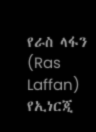የራስ ላፋን (Ras Laffan) የኢነርጂ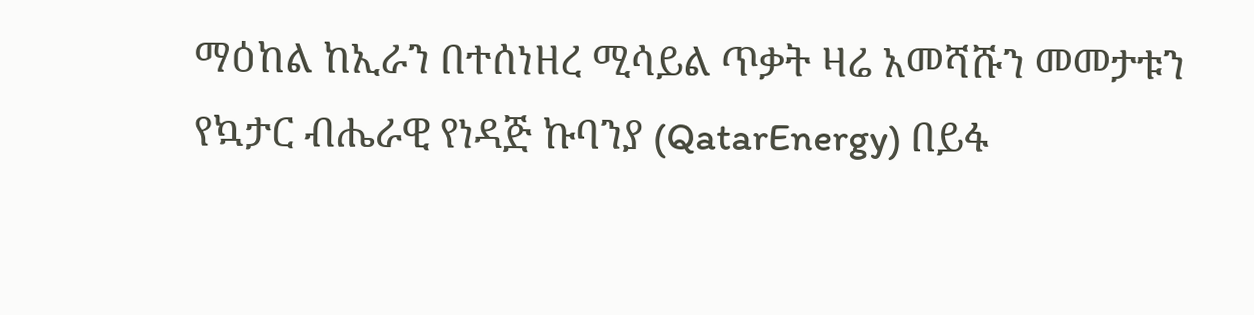ማዕከል ከኢራን በተሰነዘረ ሚሳይል ጥቃት ዛሬ አመሻሹን መመታቱን የኳታር ብሔራዊ የነዳጅ ኩባንያ (QatarEnergy) በይፋ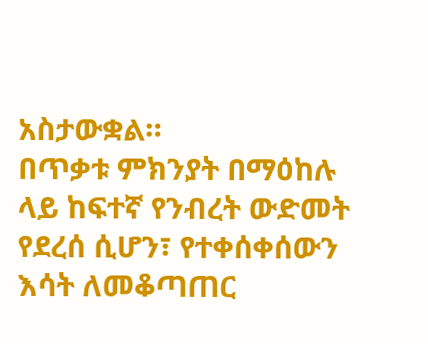አስታውቋል።
በጥቃቱ ምክንያት በማዕከሉ ላይ ከፍተኛ የንብረት ውድመት የደረሰ ሲሆን፣ የተቀሰቀሰውን እሳት ለመቆጣጠር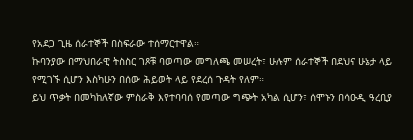የአደጋ ጊዜ ሰራተኞች በስፍራው ተሰማርተዋል።
ኩባንያው በማህበራዊ ትስስር ገጾቹ ባወጣው መግለጫ መሠረት፣ ሁሉም ሰራተኞች በደህና ሁኔታ ላይ የሚገኙ ሲሆን እስካሁን በሰው ሕይወት ላይ የደረሰ ጉዳት የለም።
ይህ ጥቃት በመካከለኛው ምስራቅ እየተባባሰ የመጣው ግጭት አካል ሲሆን፣ ሰሞኑን በሳዑዲ ዓረቢያ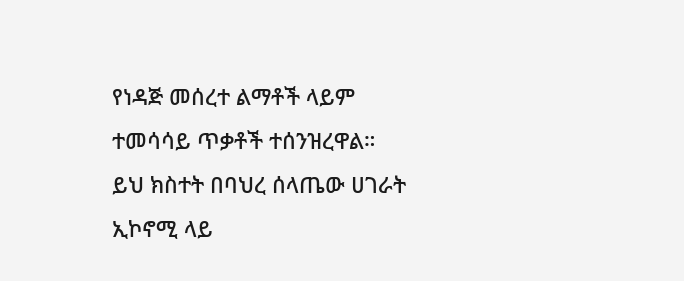የነዳጅ መሰረተ ልማቶች ላይም ተመሳሳይ ጥቃቶች ተሰንዝረዋል።
ይህ ክስተት በባህረ ሰላጤው ሀገራት ኢኮኖሚ ላይ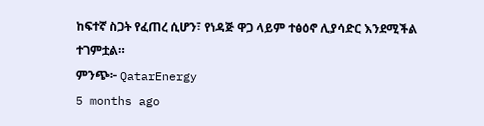ከፍተኛ ስጋት የፈጠረ ሲሆን፣ የነዳጅ ዋጋ ላይም ተፅዕኖ ሊያሳድር እንደሚችል ተገምቷል።
ምንጭ፦ QatarEnergy
5 months ago